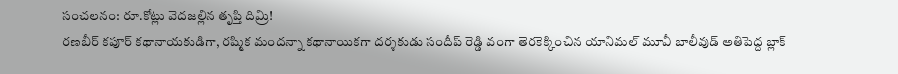సంచలనం: రూ.కోట్లు వెదజల్లిన తృప్తి దిమ్రి!
రణబీర్ కపూర్ కథానాయకుడిగా, రష్మిక మందన్నా కథానాయికగా దర్శకుడు సందీప్ రెడ్డి వంగా తెరకెక్కించిన యానిమల్ మూవీ బాలీవుడ్ అతిపెద్ద బ్లాక్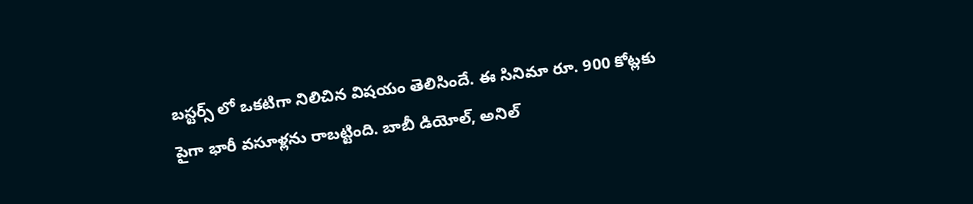బస్టర్స్ లో ఒకటిగా నిలిచిన విషయం తెలిసిందే. ఈ సినిమా రూ. 900 కోట్లకు పైగా భారీ వసూళ్లను రాబట్టింది. బాబీ డియోల్, అనిల్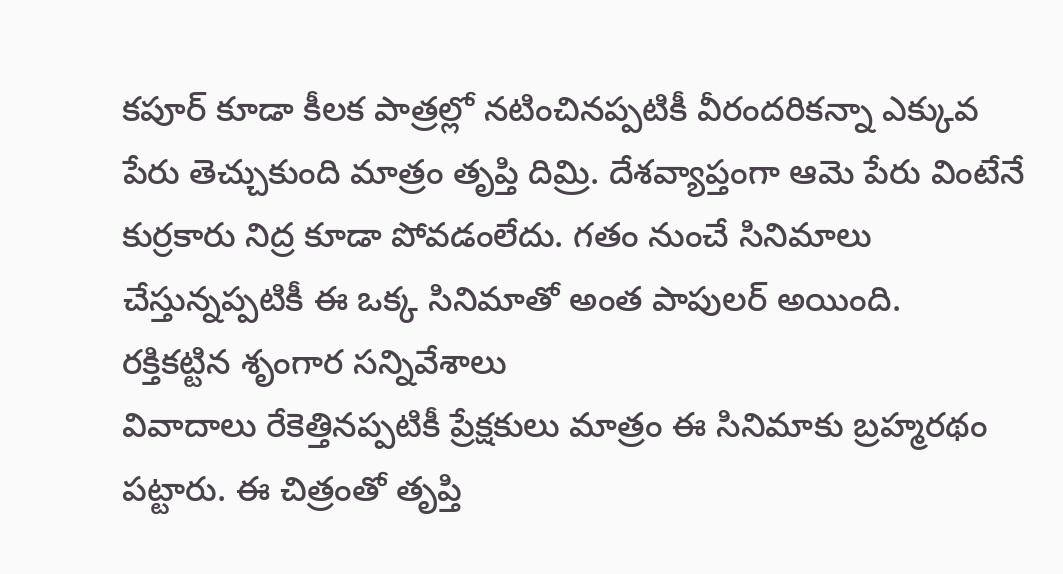కపూర్ కూడా కీలక పాత్రల్లో నటించినప్పటికీ వీరందరికన్నా ఎక్కువ పేరు తెచ్చుకుంది మాత్రం తృప్తి దిమ్రి. దేశవ్యాప్తంగా ఆమె పేరు వింటేనే కుర్రకారు నిద్ర కూడా పోవడంలేదు. గతం నుంచే సినిమాలు చేస్తున్నప్పటికీ ఈ ఒక్క సినిమాతో అంత పాపులర్ అయింది.
రక్తికట్టిన శృంగార సన్నివేశాలు
వివాదాలు రేకెత్తినప్పటికీ ప్రేక్షకులు మాత్రం ఈ సినిమాకు బ్రహ్మరథం పట్టారు. ఈ చిత్రంతో తృప్తి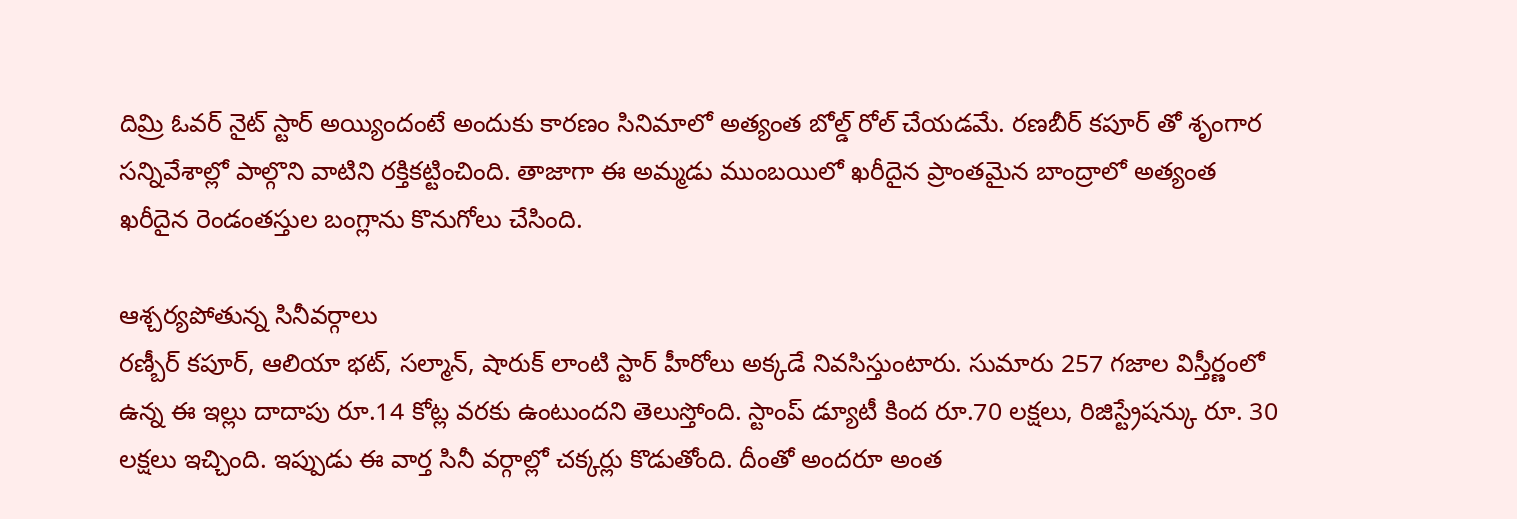దిమ్రి ఓవర్ నైట్ స్టార్ అయ్యిందంటే అందుకు కారణం సినిమాలో అత్యంత బోల్డ్ రోల్ చేయడమే. రణబీర్ కపూర్ తో శృంగార సన్నివేశాల్లో పాల్గొని వాటిని రక్తికట్టించింది. తాజాగా ఈ అమ్మడు ముంబయిలో ఖరీదైన ప్రాంతమైన బాంద్రాలో అత్యంత ఖరీదైన రెండంతస్తుల బంగ్లాను కొనుగోలు చేసింది.

ఆశ్చర్యపోతున్న సినీవర్గాలు
రణ్బీర్ కపూర్, ఆలియా భట్, సల్మాన్, షారుక్ లాంటి స్టార్ హీరోలు అక్కడే నివసిస్తుంటారు. సుమారు 257 గజాల విస్తీర్ణంలో ఉన్న ఈ ఇల్లు దాదాపు రూ.14 కోట్ల వరకు ఉంటుందని తెలుస్తోంది. స్టాంప్ డ్యూటీ కింద రూ.70 లక్షలు, రిజిస్ట్రేషన్కు రూ. 30 లక్షలు ఇచ్చింది. ఇప్పుడు ఈ వార్త సినీ వర్గాల్లో చక్కర్లు కొడుతోంది. దీంతో అందరూ అంత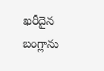ఖరీదైన బంగ్లాను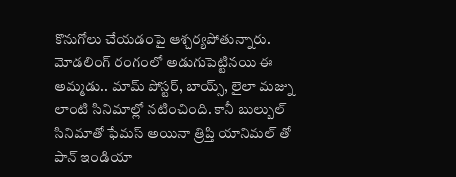కొనుగోలు చేయడంపై ఆశ్చర్యపోతున్నారు. మోడలింగ్ రంగంలో అడుగుపెట్టినయి ఈ అమ్మడు.. మామ్ పోస్టర్, బాయ్స్, లైలా మజ్ను లాంటి సినిమాల్లో నటించింది. కానీ బుల్బుల్ సినిమాతో ఫేమస్ అయినా త్రిప్తి యానిమల్ తో పాన్ ఇండియా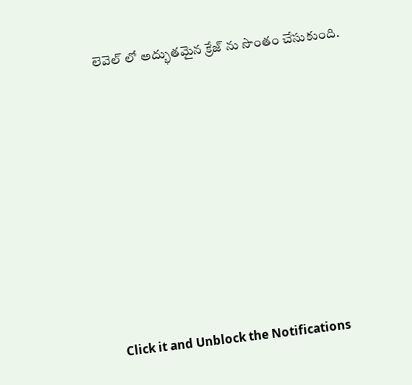లెవెల్ లో అద్భుతమైన క్రేజ్ ను సొంతం చేసుకుంది.












Click it and Unblock the Notifications